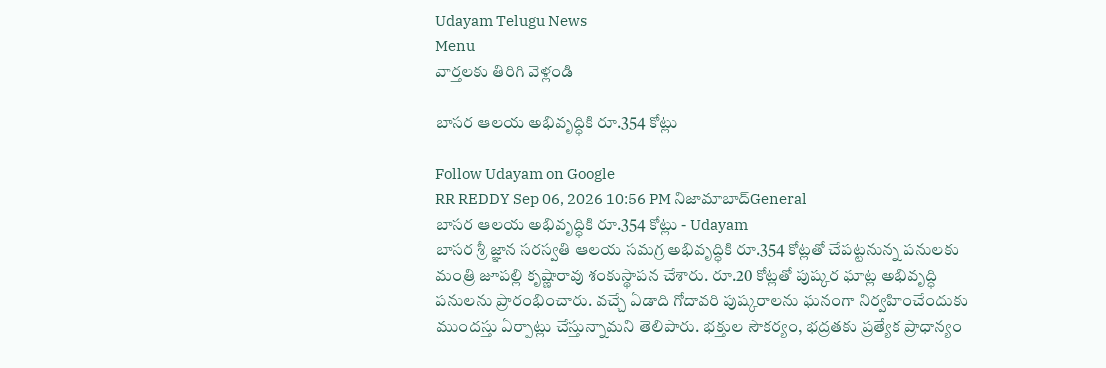Udayam Telugu News
Menu
వార్తలకు తిరిగి వెళ్లండి

బాసర ఆలయ అభివృద్ధికి రూ.354 కోట్లు

Follow Udayam on Google
RR REDDY Sep 06, 2026 10:56 PM నిజామాబాద్General
బాసర ఆలయ అభివృద్ధికి రూ.354 కోట్లు - Udayam
బాసర శ్రీ జ్ఞాన సరస్వతి ఆలయ సమగ్ర అభివృద్ధికి రూ.354 కోట్లతో చేపట్టనున్న పనులకు మంత్రి జూపల్లి కృష్ణారావు శంకుస్థాపన చేశారు. రూ.20 కోట్లతో పుష్కర ఘాట్ల అభివృద్ధి పనులను ప్రారంభించారు. వచ్చే ఏడాది గోదావరి పుష్కరాలను ఘనంగా నిర్వహించేందుకు ముందస్తు ఏర్పాట్లు చేస్తున్నామని తెలిపారు. భక్తుల సౌకర్యం, భద్రతకు ప్రత్యేక ప్రాధాన్యం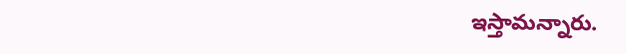ఇస్తామన్నారు.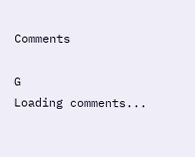Comments

G
Loading comments...